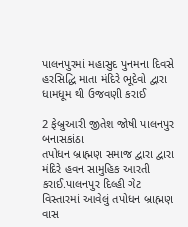પાલનપુરમાં મહાસુદ પુનમના દિવસે હરસિદ્ધિ માતા મંદિરે ભૂદેવો દ્વારા ધામધૂમ થી ઉજવણી કરાઈ

2 ફેબ્રુઆરી જીતેશ જોષી પાલનપુર બનાસકાંઠા
તપોધન બ્રાહ્મણ સમાજ દ્વારા દ્વારા મંદિરે હવન સામુહિક આરતી કરાઈ.પાલનપુર દિલ્હી ગેટ વિસ્તારમાં આવેલું તપોધન બ્રાહ્મણ વાસ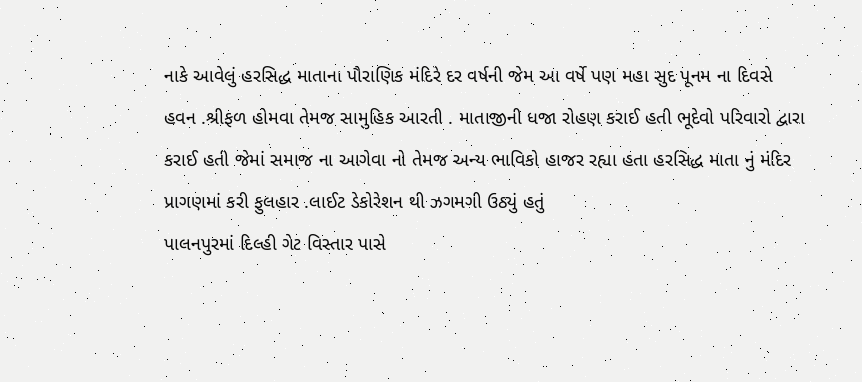નાકે આવેલું હરસિદ્ધ માતાના પૌરાણિક મંદિરે દર વર્ષની જેમ આ વર્ષે પણ મહા સુદ પૂનમ ના દિવસે હવન .શ્રીફળ હોમવા તેમજ સામુહિક આરતી . માતાજીની ધજા રોહણ કરાઈ હતી ભૂદેવો પરિવારો દ્વારા કરાઈ હતી જેમાં સમાજ ના આગેવા નો તેમજ અન્ય ભાવિકો હાજર રહ્યા હતા હરસિદ્ધ માતા નું મંદિર પ્રાગણમાં કરી ફુલહાર .લાઈટ ડેકોરેશન થી ઝગમગી ઉઠ્યું હતું
પાલનપુરમાં દિલ્હી ગેટ વિસ્તાર પાસે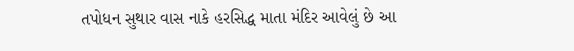તપોધન સુથાર વાસ નાકે હરસિદ્ધ માતા મંદિર આવેલું છે આ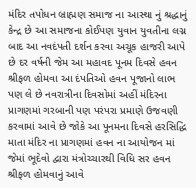મંદિર તપોધન બ્રાહ્મણ સમાજ ના આસ્થા નું શ્રદ્ધાનું કેન્દ્ર છે આ સમાજના કોઈપણ યુવાન યુવતીના લગ્ન બાદ આ નવદંપતી દર્શન કરવા અચૂક હાજરી આપે છે દર વર્ષની જેમ આ મહાવદ પૂનમ દિવસે હવન શ્રીફળ હોમવા આ દંપતિઓ હવન પૂજાનો લાભ પણ લે છે નવરાત્રીના દિવસોમાં અહીં મંદિરના પ્રાગણમાં ગરબાની પણ પરંપરા પ્રમાણે ઉજવણી કરવામાં આવે છે જોકે આ પૂનમના દિવસે હરસિદ્ધિ માતા મંદિર ના પ્રાગણમાં હવન ના આયોજન માં જેમાં ભૂદેવો દ્વારા મંત્રોચ્ચારથી વિધિ સર હવન શ્રીફળ હોમવાનું આવે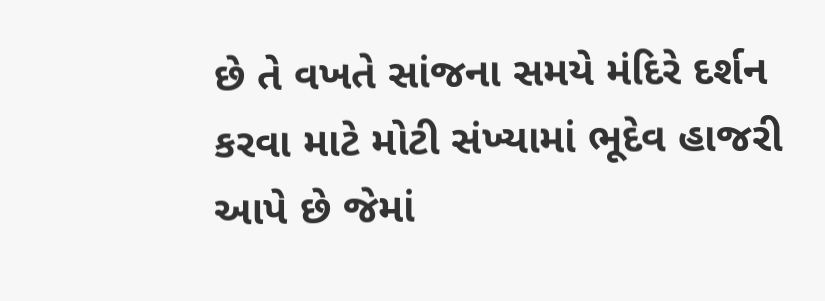છે તે વખતે સાંજના સમયે મંદિરે દર્શન કરવા માટે મોટી સંખ્યામાં ભૂદેવ હાજરી આપે છે જેમાં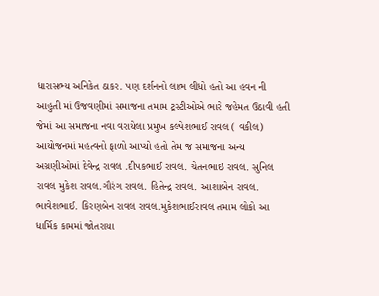ધારાસભ્ય અનિકેત ઠાકર. પણ દર્શનનો લાભ લીધો હતો આ હવન ની આહુતી માં ઉજવણીમાં સમાજના તમામ ટ્રસ્ટીઓએ ભારે જહેમત ઉઠાવી હતી જેમાં આ સમાજના નવા વરાયેલા પ્રમુખ કલ્પેશભાઈ રાવલ ( વકીલ) આયોજનમાં મહત્વનો ફાળો આપ્યો હતો તેમ જ સમાજના અન્ય અગ્રણીઓમાં દેવેન્દ્ર રાવલ .દીપકભાઈ રાવલ. ચેતનભાઇ રાવલ. સુનિલ રાવલ મુકેશ રાવલ.ગૌરંગ રાવલ. હિતેન્દ્ર રાવલ. આશાબેન રાવલ. ભાવેશભાઈ. કિરણબેન રાવલ રાવલ.મુકેશભાઈરાવલ તમામ લોકો આ ધાર્મિક કામમાં જોતરાયા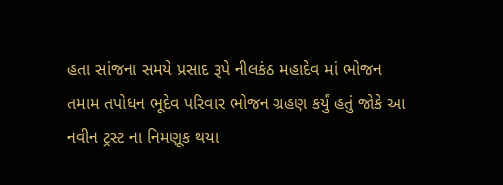હતા સાંજના સમયે પ્રસાદ રૂપે નીલકંઠ મહાદેવ માં ભોજન તમામ તપોધન ભૂદેવ પરિવાર ભોજન ગ્રહણ કર્યું હતું જોકે આ નવીન ટ્રસ્ટ ના નિમણૂક થયા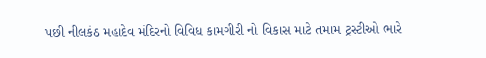પછી નીલકંઠ મહાદેવ મંદિરનો વિવિધ કામગીરી નો વિકાસ માટે તમામ ટ્રસ્ટીઓ ભારે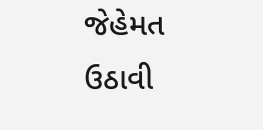જેહેમત ઉઠાવી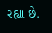રહ્યા છે.